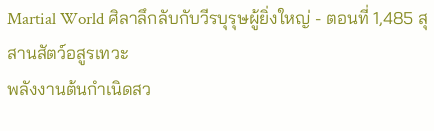Martial World ศิลาลึกลับกับวีรบุรุษผู้ยิ่งใหญ่ - ตอนที่ 1,485 สุสานสัตว์อสูรเทวะ
พลังงานต้นกำเนิดสว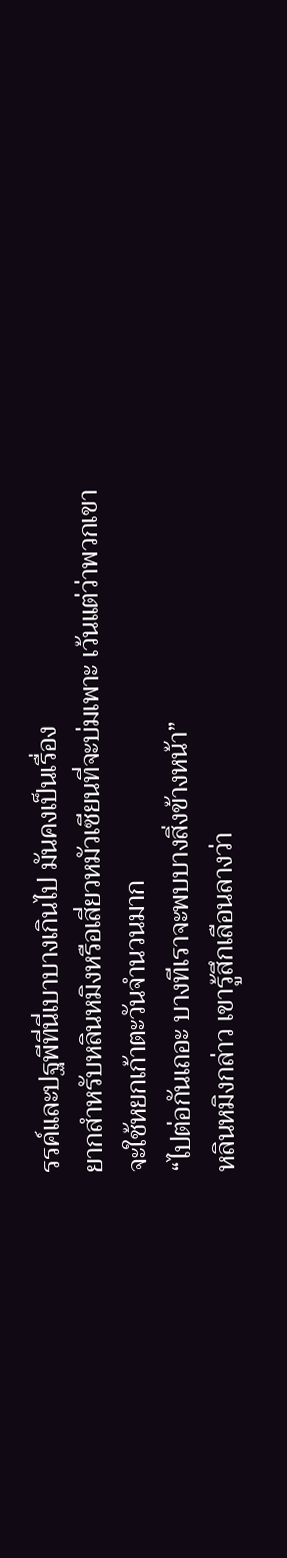รรค์และปฐพีที่นี่เบาบางเกินไป มันคงเป็นเรื่อง
ยากสำหรับหลินหมิงหรือเสี่ยวหมัวเซียนที่จะบ่มเพาะ เว้นแต่ว่าพวกเขา
จะใช้หยกเก้าตะวันจำนวนมาก
“ไปต่อกันเถอะ บางทีเราจะพบบางสิ่งข้างหน้า”
หลินหมิงกล่าว เขารู้สึกเลือนลางว่า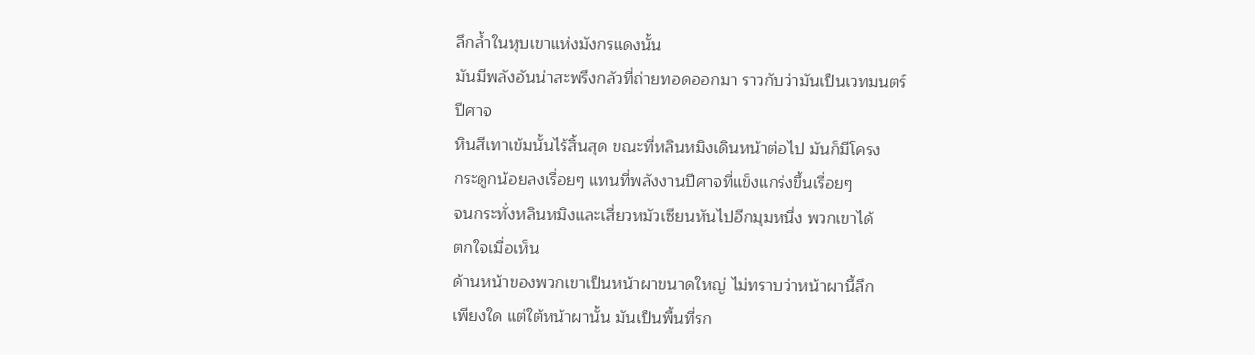ลึกล้ำในหุบเขาแห่งมังกรแดงนั้น
มันมีพลังอันน่าสะพรึงกลัวที่ถ่ายทอดออกมา ราวกับว่ามันเป็นเวทมนตร์
ปีศาจ
หินสีเทาเข้มนั้นไร้สิ้นสุด ขณะที่หลินหมิงเดินหน้าต่อไป มันก็มีโครง
กระดูกน้อยลงเรื่อยๆ แทนที่พลังงานปีศาจที่แข็งแกร่งขึ้นเรื่อยๆ
จนกระทั่งหลินหมิงและเสี่ยวหมัวเซียนหันไปอีกมุมหนึ่ง พวกเขาได้
ตกใจเมื่อเห็น
ด้านหน้าของพวกเขาเป็นหน้าผาขนาดใหญ่ ไม่ทราบว่าหน้าผานี้ลึก
เพียงใด แต่ใต้หน้าผานั้น มันเป็นพื้นที่รก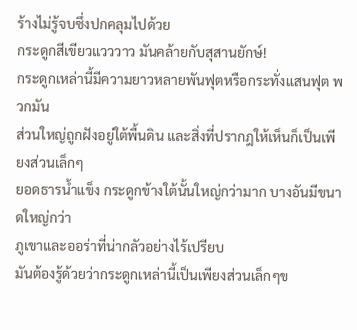ร้างไม่รู้จบซึ่งปกคลุมไปด้วย
กระดูกสีเขียวแวววาว มันคล้ายกับสุสานยักษ์!
กระดูกเหล่านี้มีความยาวหลายพันฟุตหรือกระทั่งแสนฟุต พวกมัน
ส่วนใหญ่ถูกฝังอยู่ใต้พื้นดิน และสิ่งที่ปรากฎให้เห็นก็เป็นเพียงส่วนเล็กๆ
ยอดธารน้ำแข็ง กระดูกข้างใต้นั้นใหญ่กว่ามาก บางอันมีขนาดใหญ่กว่า
ภูเขาและออร่าที่น่ากลัวอย่างไร้เปรียบ
มันต้องรู้ด้วยว่ากระดูกเหล่านี้เป็นเพียงส่วนเล็กๆข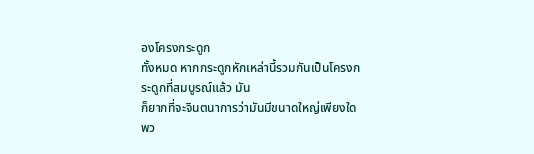องโครงกระดูก
ทั้งหมด หากกระดูกหักเหล่านี้รวมกันเป็นโครงกระดูกที่สมบูรณ์แล้ว มัน
ก็ยากที่จะจินตนาการว่ามันมีขนาดใหญ่เพียงใด พว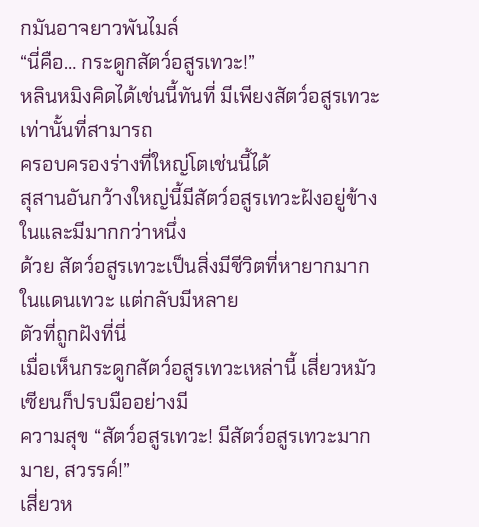กมันอาจยาวพันไมล์
“นี่คือ… กระดูกสัตว์อสูรเทวะ!”
หลินหมิงคิดได้เช่นนี้ทันที่ มีเพียงสัตว์อสูรเทวะเท่านั้นที่สามารถ
ครอบครองร่างที่ใหญ่โตเช่นนี้ได้
สุสานอันกว้างใหญ่นี้มีสัตว์อสูรเทวะฝังอยู่ข้างในและมีมากกว่าหนึ่ง
ด้วย สัตว์อสูรเทวะเป็นสิ่งมีชีวิตที่หายากมากในแดนเทวะ แต่กลับมีหลาย
ตัวที่ถูกฝังที่นี่
เมื่อเห็นกระดูกสัตว์อสูรเทวะเหล่านี้ เสี่ยวหมัวเซียนก็ปรบมืออย่างมี
ความสุข “สัตว์อสูรเทวะ! มีสัตว์อสูรเทวะมากมาย, สวรรค์!”
เสี่ยวห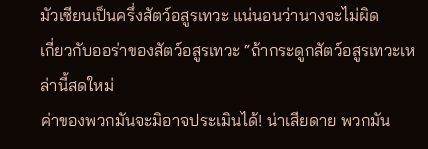มัวเซียนเป็นครึ่งสัตว์อสูรเทวะ แน่นอนว่านางจะไม่ผิด
เกี่ยวกับออร่าของสัตว์อสูรเทวะ “ถ้ากระดูกสัตว์อสูรเทวะเหล่านี้สดใหม่
ค่าของพวกมันจะมิอาจประเมินได้! น่าเสียดาย พวกมัน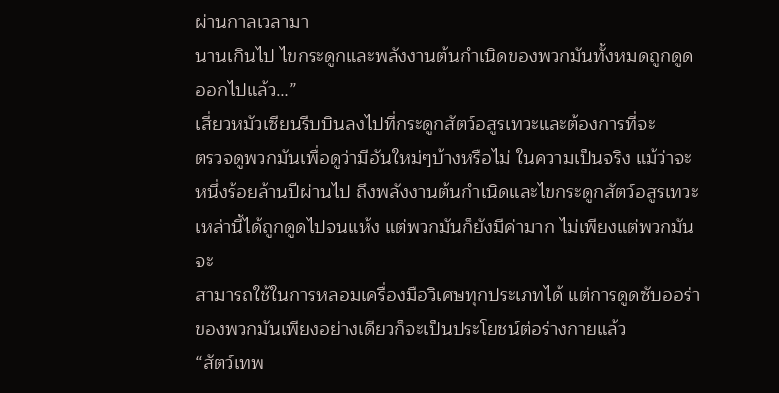ผ่านกาลเวลามา
นานเกินไป ไขกระดูกและพลังงานต้นกำเนิดของพวกมันทั้งหมดถูกดูด
ออกไปแล้ว…”
เสี่ยวหมัวเซียนรีบบินลงไปที่กระดูกสัตว์อสูรเทวะและต้องการที่จะ
ตรวจดูพวกมันเพื่อดูว่ามีอันใหม่ๆบ้างหรือไม่ ในความเป็นจริง แม้ว่าจะ
หนึ่งร้อยล้านปีผ่านไป ถึงพลังงานต้นกำเนิดและไขกระดูกสัตว์อสูรเทวะ
เหล่านี้ได้ถูกดูดไปจนแห้ง แต่พวกมันก็ยังมีค่ามาก ไม่เพียงแต่พวกมันจะ
สามารถใช้ในการหลอมเครื่องมือวิเศษทุกประเภทได้ แต่การดูดซับออร่า
ของพวกมันเพียงอย่างเดียวก็จะเป็นประโยชน์ต่อร่างกายแล้ว
“สัตว์เทพ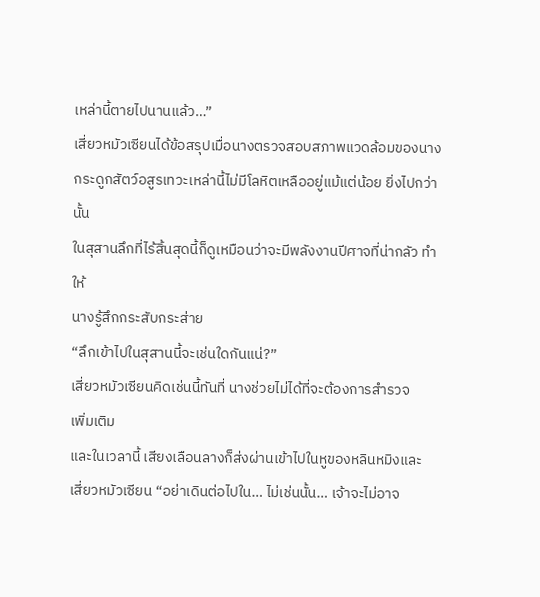เหล่านี้ตายไปนานแล้ว…”
เสี่ยวหมัวเซียนได้ข้อสรุปเมื่อนางตรวจสอบสภาพแวดล้อมของนาง
กระดูกสัตว์อสูรเทวะเหล่านี้ไม่มีโลหิตเหลืออยู่แม้แต่น้อย ยิ่งไปกว่านั้น
ในสุสานลึกที่ไร้สิ้นสุดนี้ก็ดูเหมือนว่าจะมีพลังงานปีศาจที่น่ากลัว ทำให้
นางรู้สึกกระสับกระส่าย
“ลึกเข้าไปในสุสานนี้จะเช่นใดกันแน่?”
เสี่ยวหมัวเซียนคิดเช่นนี้ทันที่ นางช่วยไม่ได้ที่จะต้องการสำรวจ
เพิ่มเติม
และในเวลานี้ เสียงเลือนลางก็ส่งผ่านเข้าไปในหูของหลินหมิงและ
เสี่ยวหมัวเซียน “อย่าเดินต่อไปใน… ไม่เช่นนั้น… เจ้าจะไม่อาจ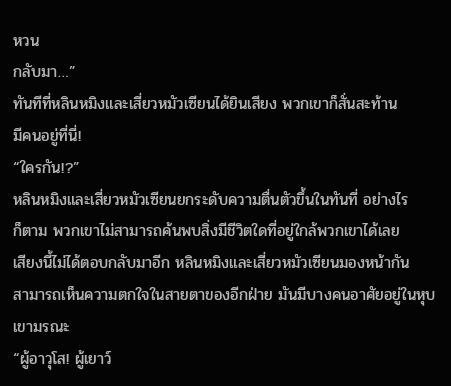หวน
กลับมา…”
ทันทีที่หลินหมิงและเสี่ยวหมัวเซียนได้ยินเสียง พวกเขาก็สั่นสะท้าน
มีคนอยู่ที่นี่!
“ใครกัน!?”
หลินหมิงและเสี่ยวหมัวเซียนยกระดับความตื่นตัวขึ้นในทันที่ อย่างไร
ก็ตาม พวกเขาไม่สามารถค้นพบสิ่งมีชีวิตใดที่อยู่ใกล้พวกเขาได้เลย
เสียงนี้ไม่ได้ตอบกลับมาอีก หลินหมิงและเสี่ยวหมัวเซียนมองหน้ากัน
สามารถเห็นความตกใจในสายตาของอีกฝ่าย มันมีบางคนอาศัยอยู่ในหุบ
เขามรณะ
“ผู้อาวุโส! ผู้เยาว์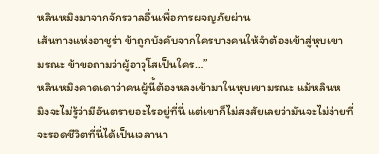หลินหมิงมาจากจักรวาลอื่นเพื่อการผจญภัยผ่าน
เส้นทางแห่งอาชูร่า ข้าถูกบังคับจากใครบางคนให้จำต้องเข้าสู่หุบเขา
มรณะ ข้าขอถามว่าผู้อาวุโสเป็นใคร…”
หลินหมิงคาดเดาว่าคนผู้นี้ต้องหลงเข้ามาในหุบเขามรณะ แม้หลินห
มิงจะไม่รู้ว่ามีอันตรายอะไรอยู่ที่นี่ แต่เขาก็ไม่สงสัยเลยว่ามันจะไม่ง่ายที่
จะรอดชีวิตที่นี่ได้เป็นเวลานา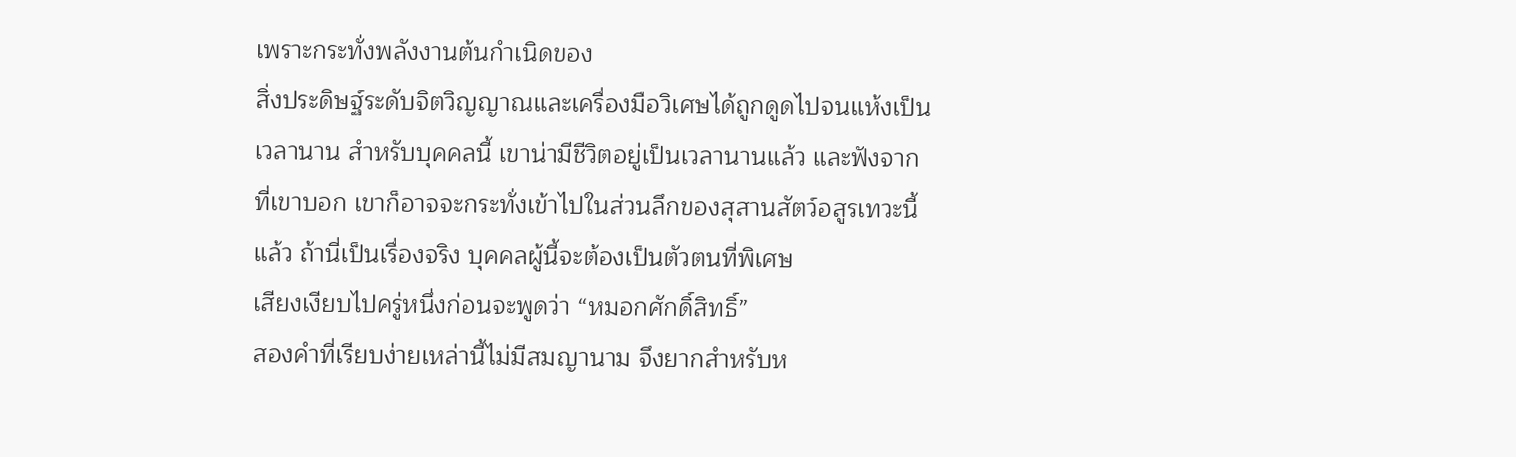เพราะกระทั่งพลังงานต้นกำเนิดของ
สิ่งประดิษฐ์ระดับจิตวิญญาณและเครื่องมือวิเศษได้ถูกดูดไปจนแห้งเป็น
เวลานาน สำหรับบุคคลนี้ เขาน่ามีชีวิตอยู่เป็นเวลานานแล้ว และฟังจาก
ที่เขาบอก เขาก็อาจจะกระทั่งเข้าไปในส่วนลึกของสุสานสัตว์อสูรเทวะนี้
แล้ว ถ้านี่เป็นเรื่องจริง บุคคลผู้นี้จะต้องเป็นตัวตนที่พิเศษ
เสียงเงียบไปครู่หนึ่งก่อนจะพูดว่า “หมอกศักดิ์สิทธิ์”
สองคำที่เรียบง่ายเหล่านี้ไม่มีสมญานาม จึงยากสำหรับห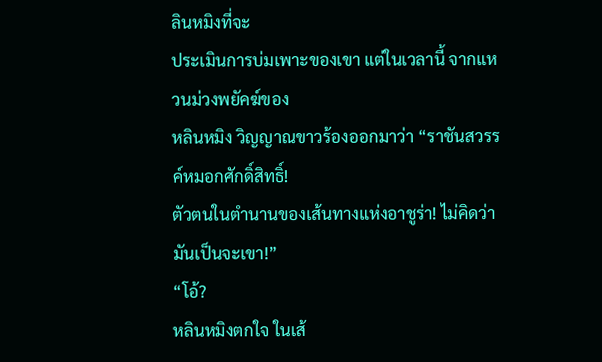ลินหมิงที่จะ
ประเมินการบ่มเพาะของเขา แต่ในเวลานี้ จากแหวนม่วงพยัคฆ์ของ
หลินหมิง วิญญาณขาวร้องออกมาว่า “ราชันสวรรค์หมอกศักดิ์สิทธิ์!
ตัวตนในตำนานของเส้นทางแห่งอาชูร่า! ไม่คิดว่ามันเป็นจะเขา!”
“โอ้?
หลินหมิงตกใจ ในเส้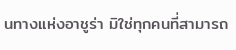นทางแห่งอาชูร่า มิใช่ทุกคนที่สามารถ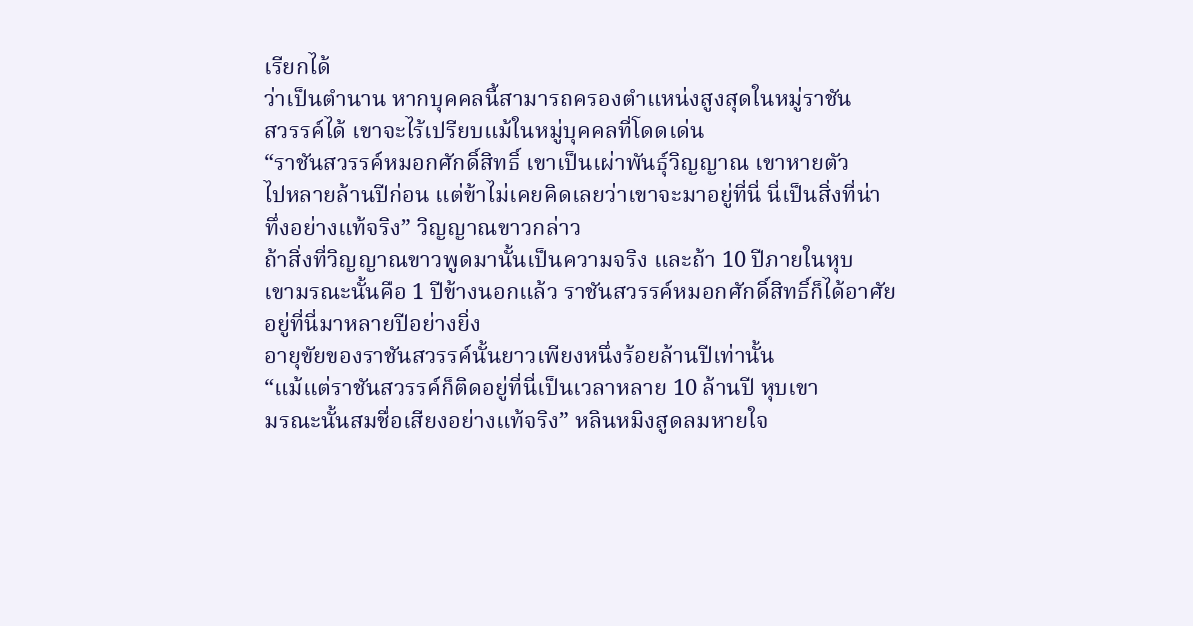เรียกได้
ว่าเป็นตำนาน หากบุคคลนี้สามารถครองตำแหน่งสูงสุดในหมู่ราชัน
สวรรค์ได้ เขาจะไร้เปรียบแม้ในหมู่บุคคลที่โดดเด่น
“ราชันสวรรค์หมอกศักดิ์สิทธิ์ เขาเป็นเผ่าพันธุ์วิญญาณ เขาหายตัว
ไปหลายล้านปีก่อน แต่ข้าไม่เคยคิดเลยว่าเขาจะมาอยู่ที่นี่ นี่เป็นสิ่งที่น่า
ทึ่งอย่างแท้จริง” วิญญาณขาวกล่าว
ถ้าสิ่งที่วิญญาณขาวพูดมานั้นเป็นความจริง และถ้า 10 ปีภายในหุบ
เขามรณะนั้นคือ 1 ปีข้างนอกแล้ว ราชันสวรรค์หมอกศักดิ์สิทธิ์ก็ได้อาศัย
อยู่ที่นี่มาหลายปีอย่างยิ่ง
อายุขัยของราชันสวรรค์นั้นยาวเพียงหนึ่งร้อยล้านปีเท่านั้น
“แม้แต่ราชันสวรรค์ก็ติดอยู่ที่นี่เป็นเวลาหลาย 10 ล้านปี หุบเขา
มรณะนั้นสมชื่อเสียงอย่างแท้จริง” หลินหมิงสูดลมหายใจ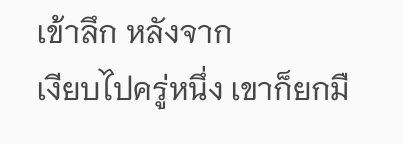เข้าลึก หลังจาก
เงียบไปครู่หนึ่ง เขาก็ยกมื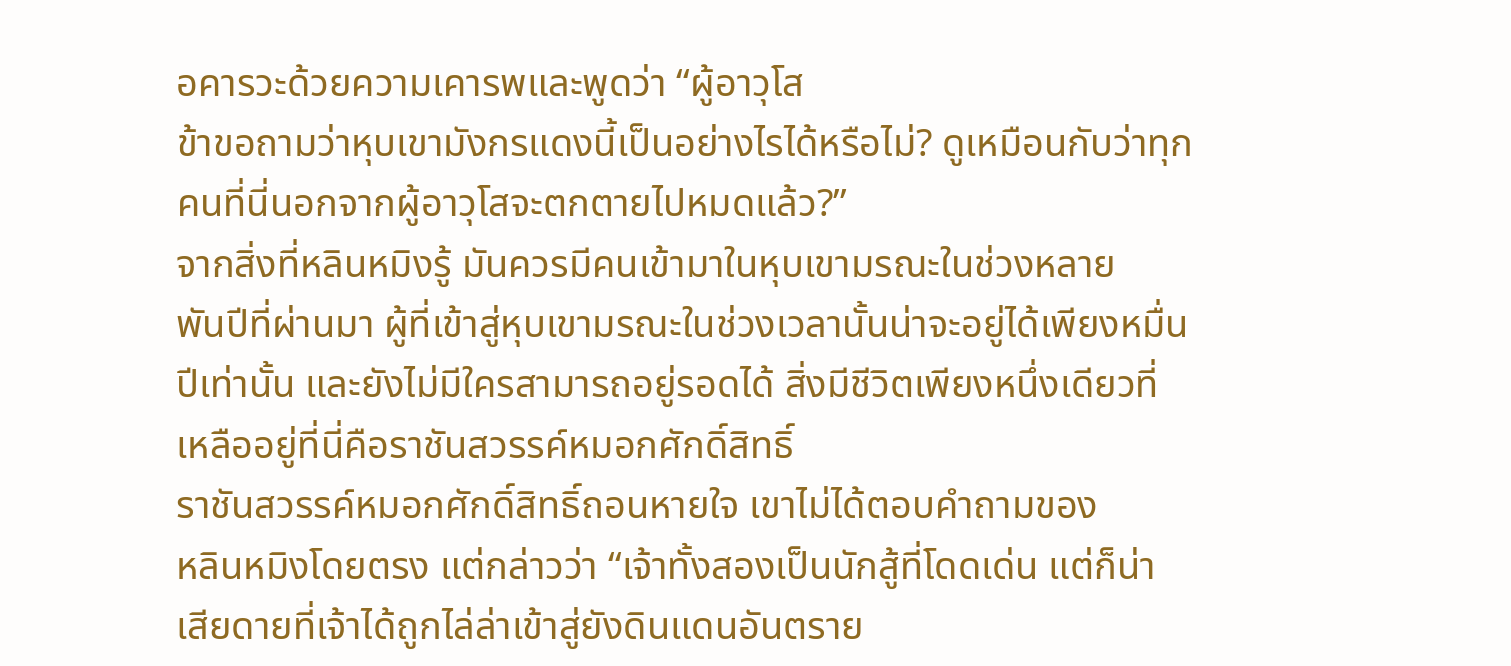อคารวะด้วยความเคารพและพูดว่า “ผู้อาวุโส
ข้าขอถามว่าหุบเขามังกรแดงนี้เป็นอย่างไรได้หรือไม่? ดูเหมือนกับว่าทุก
คนที่นี่นอกจากผู้อาวุโสจะตกตายไปหมดแล้ว?”
จากสิ่งที่หลินหมิงรู้ มันควรมีคนเข้ามาในหุบเขามรณะในช่วงหลาย
พันปีที่ผ่านมา ผู้ที่เข้าสู่หุบเขามรณะในช่วงเวลานั้นน่าจะอยู่ได้เพียงหมื่น
ปีเท่านั้น และยังไม่มีใครสามารถอยู่รอดได้ สิ่งมีชีวิตเพียงหนึ่งเดียวที่
เหลืออยู่ที่นี่คือราชันสวรรค์หมอกศักดิ์สิทธิ์
ราชันสวรรค์หมอกศักดิ์สิทธิ์ถอนหายใจ เขาไม่ได้ตอบคำถามของ
หลินหมิงโดยตรง แต่กล่าวว่า “เจ้าทั้งสองเป็นนักสู้ที่โดดเด่น แต่ก็น่า
เสียดายที่เจ้าได้ถูกไล่ล่าเข้าสู่ยังดินแดนอันตราย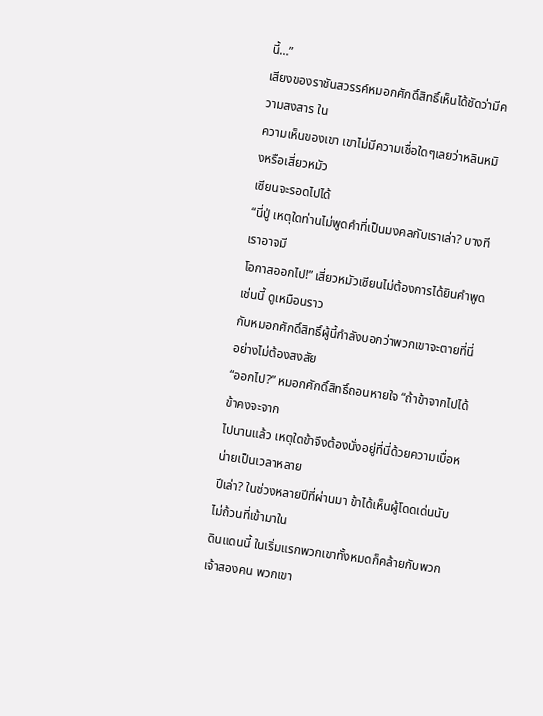นี้…”
เสียงของราชันสวรรค์หมอกศักดิ์สิทธิ์เห็นได้ชัดว่ามีความสงสาร ใน
ความเห็นของเขา เขาไม่มีความเชื่อใดๆเลยว่าหลินหมิงหรือเสี่ยวหมัว
เซียนจะรอดไปได้
“นี่ปู่ เหตุใดท่านไม่พูดคำที่เป็นมงคลกับเราเล่า? บางทีเราอาจมี
โอกาสออกไป!” เสี่ยวหมัวเซียนไม่ต้องการได้ยินคำพูดเช่นนี้ ดูเหมือนราว
กับหมอกศักดิ์สิทธิ์ผู้นี้กำลังบอกว่าพวกเขาจะตายที่นี่อย่างไม่ต้องสงสัย
“ออกไป?” หมอกศักดิ์สิทธิ์ถอนหายใจ “ถ้าข้าจากไปได้ ข้าคงจะจาก
ไปนานแล้ว เหตุใดข้าจึงต้องนั่งอยู่ที่นี่ด้วยความเบื่อหน่ายเป็นเวลาหลาย
ปีเล่า? ในช่วงหลายปีที่ผ่านมา ข้าได้เห็นผู้โดดเด่นนับไม่ถ้วนที่เข้ามาใน
ดินแดนนี้ ในเริ่มแรกพวกเขาทั้งหมดก็คล้ายกับพวกเจ้าสองคน พวกเขา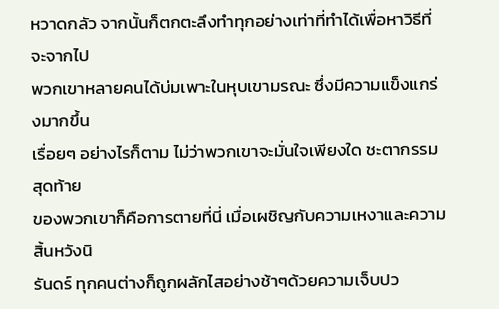หวาดกลัว จากนั้นก็ตกตะลึงทำทุกอย่างเท่าที่ทำได้เพื่อหาวิธีที่จะจากไป
พวกเขาหลายคนได้บ่มเพาะในหุบเขามรณะ ซึ่งมีความแข็งแกร่งมากขึ้น
เรื่อยๆ อย่างไรก็ตาม ไม่ว่าพวกเขาจะมั่นใจเพียงใด ชะตากรรมสุดท้าย
ของพวกเขาก็คือการตายที่นี่ เมื่อเผชิญกับความเหงาและความสิ้นหวังนิ
รันดร์ ทุกคนต่างก็ถูกผลักไสอย่างช้าๆด้วยความเจ็บปว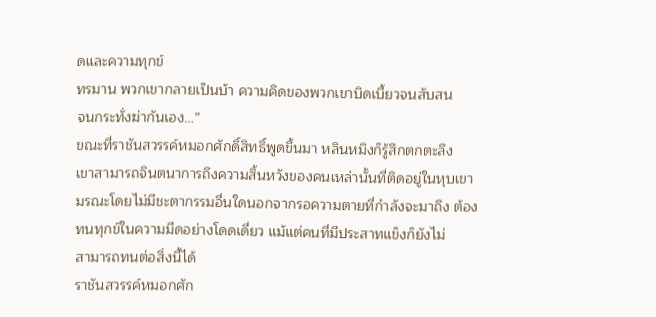ดและความทุกข์
ทรมาน พวกเขากลายเป็นบ้า ความคิดของพวกเขาบิดเบี้ยวจนสับสน
จนกระทั่งฆ่ากันเอง…”
ขณะที่ราชันสวรรค์หมอกศักดิ์สิทธิ์พูดขึ้นมา หลินหมิงก็รู้สึกตกตะลึง
เขาสามารถจินตนาการถึงความสิ้นหวังของคนเหล่านั้นที่ติดอยู่ในหุบเขา
มรณะโดยไม่มีชะตากรรมอื่นใดนอกจากรอความตายที่กำลังจะมาถึง ต้อง
ทนทุกข์ในความมืดอย่างโดดเดี่ยว แม้แต่คนที่มีประสาทแข็งก็ยังไม่
สามารถทนต่อสิ่งนี้ได้
ราชันสวรรค์หมอกศัก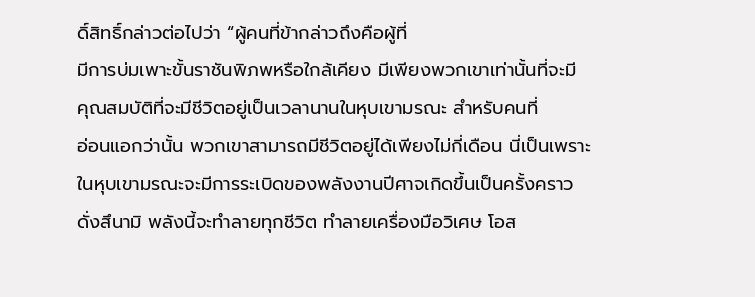ดิ์สิทธิ์กล่าวต่อไปว่า “ผู้คนที่ข้ากล่าวถึงคือผู้ที่
มีการบ่มเพาะขั้นราชันพิภพหรือใกล้เคียง มีเพียงพวกเขาเท่านั้นที่จะมี
คุณสมบัติที่จะมีชีวิตอยู่เป็นเวลานานในหุบเขามรณะ สำหรับคนที่
อ่อนแอกว่านั้น พวกเขาสามารถมีชีวิตอยู่ได้เพียงไม่กี่เดือน นี่เป็นเพราะ
ในหุบเขามรณะจะมีการระเบิดของพลังงานปีศาจเกิดขึ้นเป็นครั้งคราว
ดั่งสึนามิ พลังนี้จะทำลายทุกชีวิต ทำลายเครื่องมือวิเศษ โอส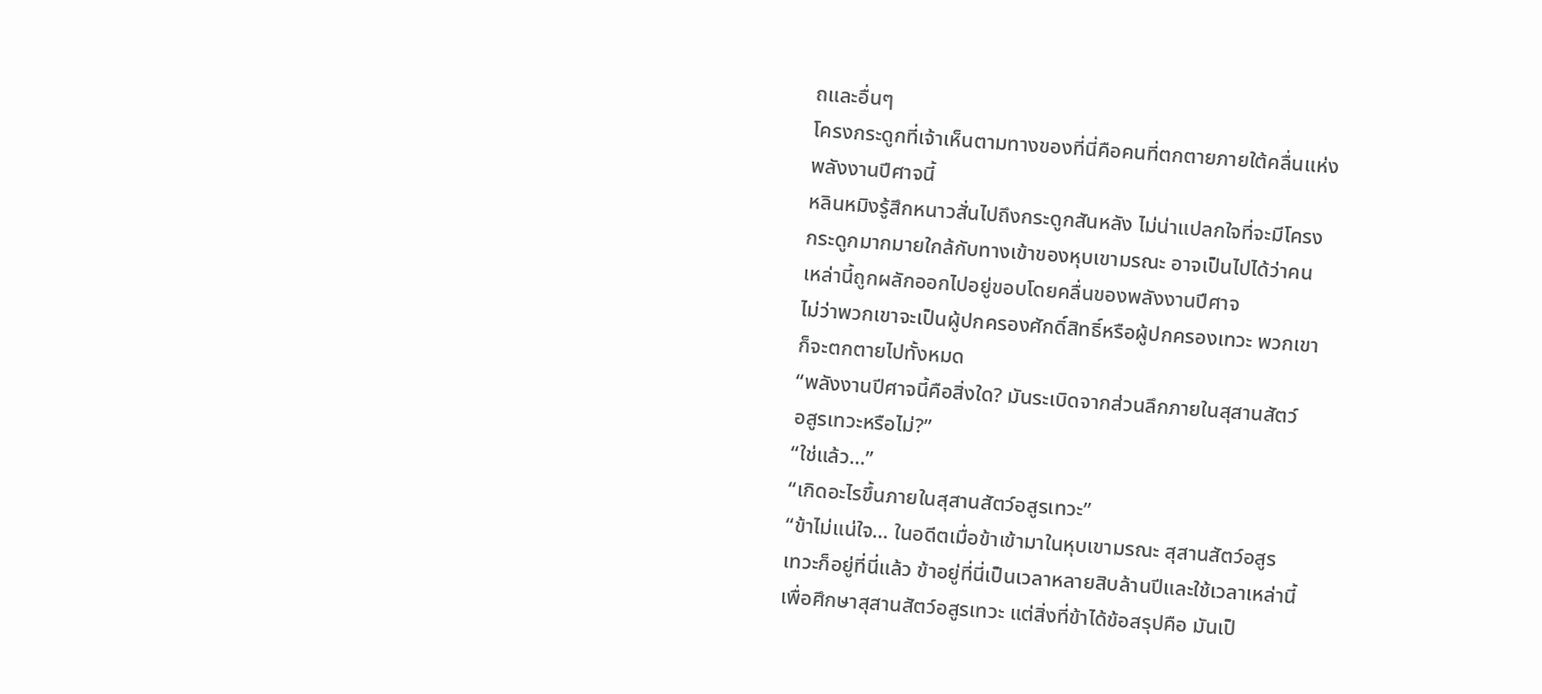ถและอื่นๆ
โครงกระดูกที่เจ้าเห็นตามทางของที่นี่คือคนที่ตกตายภายใต้คลื่นแห่ง
พลังงานปีศาจนี้
หลินหมิงรู้สึกหนาวสั่นไปถึงกระดูกสันหลัง ไม่น่าแปลกใจที่จะมีโครง
กระดูกมากมายใกล้กับทางเข้าของหุบเขามรณะ อาจเป็นไปได้ว่าคน
เหล่านี้ถูกผลักออกไปอยู่ขอบโดยคลื่นของพลังงานปีศาจ
ไม่ว่าพวกเขาจะเป็นผู้ปกครองศักดิ์สิทธิ์หรือผู้ปกครองเทวะ พวกเขา
ก็จะตกตายไปทั้งหมด
“พลังงานปีศาจนี้คือสิ่งใด? มันระเบิดจากส่วนลึกภายในสุสานสัตว์
อสูรเทวะหรือไม่?”
“ใช่แล้ว…”
“เกิดอะไรขึ้นภายในสุสานสัตว์อสูรเทวะ”
“ข้าไม่แน่ใจ… ในอดีตเมื่อข้าเข้ามาในหุบเขามรณะ สุสานสัตว์อสูร
เทวะก็อยู่ที่นี่แล้ว ข้าอยู่ที่นี่เป็นเวลาหลายสิบล้านปีและใช้เวลาเหล่านี้
เพื่อศึกษาสุสานสัตว์อสูรเทวะ แต่สิ่งที่ข้าได้ข้อสรุปคือ มันเป็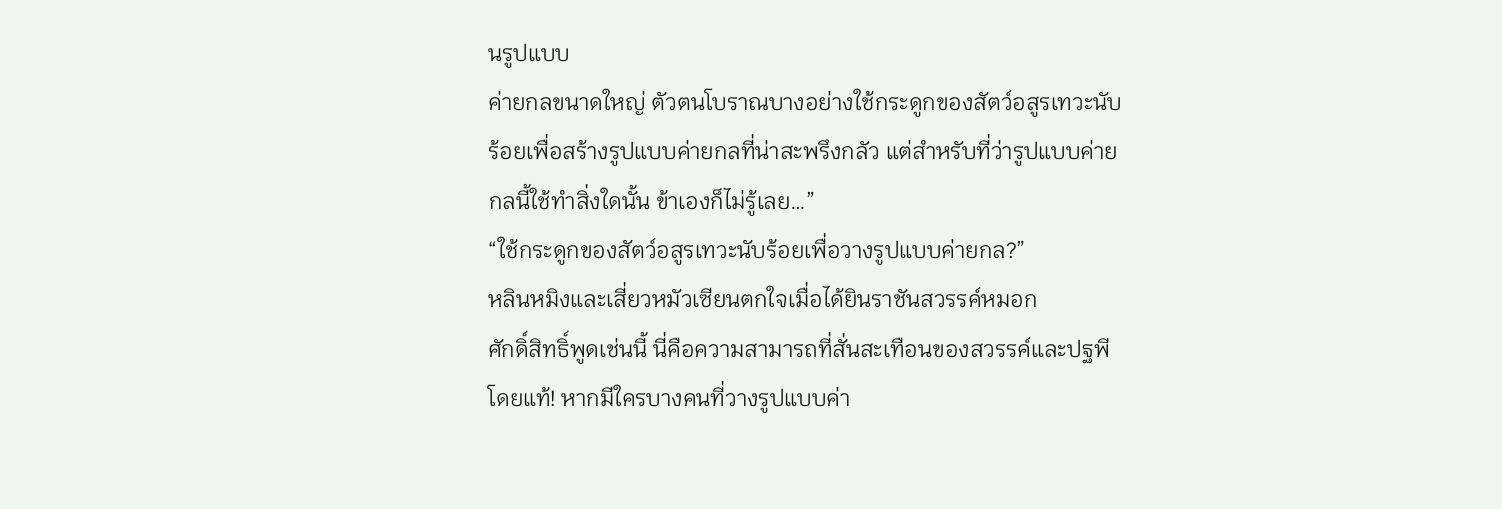นรูปแบบ
ค่ายกลขนาดใหญ่ ตัวตนโบราณบางอย่างใช้กระดูกของสัตว์อสูรเทวะนับ
ร้อยเพื่อสร้างรูปแบบค่ายกลที่น่าสะพรึงกลัว แต่สำหรับที่ว่ารูปแบบค่าย
กลนี้ใช้ทำสิ่งใดนั้น ข้าเองก็ไม่รู้เลย…”
“ใช้กระดูกของสัตว์อสูรเทวะนับร้อยเพื่อวางรูปแบบค่ายกล?”
หลินหมิงและเสี่ยวหมัวเซียนตกใจเมื่อได้ยินราชันสวรรค์หมอก
ศักดิ์สิทธิ์พูดเช่นนี้ นี่คือความสามารถที่สั่นสะเทือนของสวรรค์และปฐพี
โดยแท้! หากมีใครบางคนที่วางรูปแบบค่า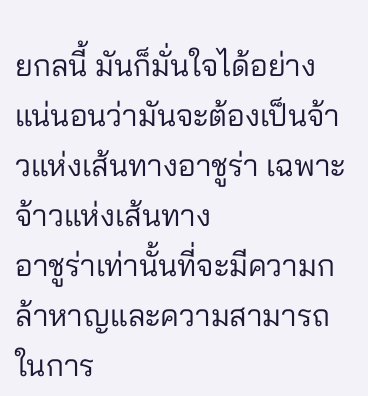ยกลนี้ มันก็มั่นใจได้อย่าง
แน่นอนว่ามันจะต้องเป็นจ้าวแห่งเส้นทางอาชูร่า เฉพาะจ้าวแห่งเส้นทาง
อาชูร่าเท่านั้นที่จะมีความกล้าหาญและความสามารถในการ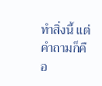ทำสิ่งนี้ แต่
คำถามก็คือ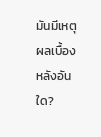มันมีเหตุผลเบื้องหลังอันใด?